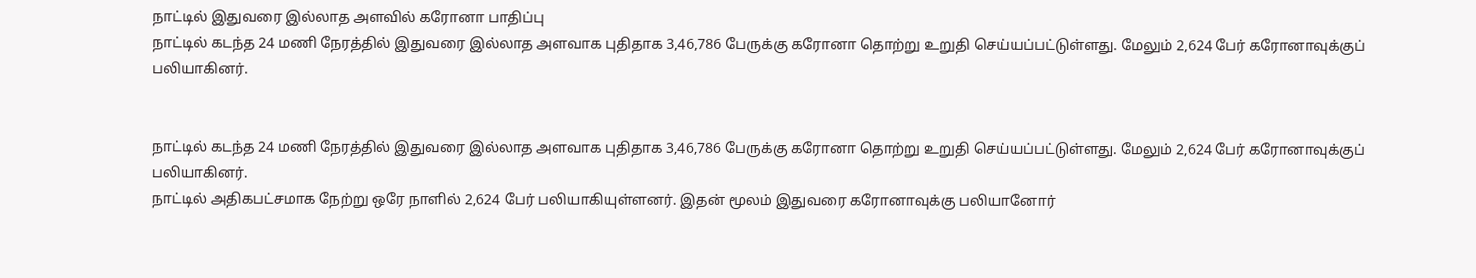நாட்டில் இதுவரை இல்லாத அளவில் கரோனா பாதிப்பு
நாட்டில் கடந்த 24 மணி நேரத்தில் இதுவரை இல்லாத அளவாக புதிதாக 3,46,786 பேருக்கு கரோனா தொற்று உறுதி செய்யப்பட்டுள்ளது. மேலும் 2,624 பேர் கரோனாவுக்குப் பலியாகினர்.


நாட்டில் கடந்த 24 மணி நேரத்தில் இதுவரை இல்லாத அளவாக புதிதாக 3,46,786 பேருக்கு கரோனா தொற்று உறுதி செய்யப்பட்டுள்ளது. மேலும் 2,624 பேர் கரோனாவுக்குப் பலியாகினர்.
நாட்டில் அதிகபட்சமாக நேற்று ஒரே நாளில் 2,624 பேர் பலியாகியுள்ளனர். இதன் மூலம் இதுவரை கரோனாவுக்கு பலியானோர்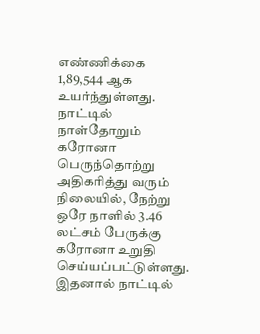எண்ணிக்கை 1,89,544 ஆக உயர்ந்துள்ளது.
நாட்டில் நாள்தோறும் கரோனா பெருந்தொற்று அதிகரித்து வரும் நிலையில், நேற்று ஒரே நாளில் 3.46 லட்சம் பேருக்கு கரோனா உறுதி செய்யப்பட்டுள்ளது. இதனால் நாட்டில்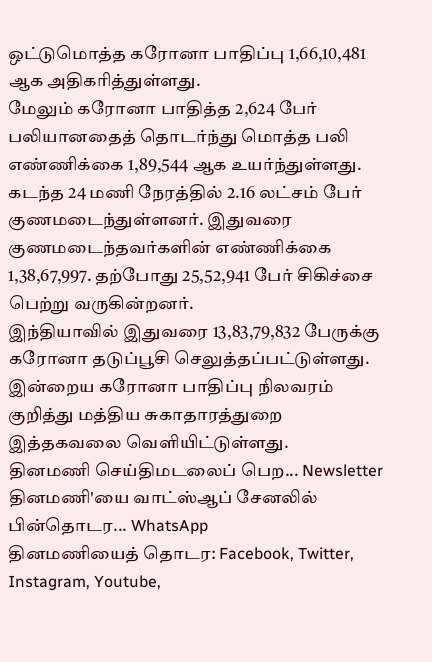ஒட்டுமொத்த கரோனா பாதிப்பு 1,66,10,481 ஆக அதிகரித்துள்ளது.
மேலும் கரோனா பாதித்த 2,624 பேர் பலியானதைத் தொடர்ந்து மொத்த பலி எண்ணிக்கை 1,89,544 ஆக உயர்ந்துள்ளது.
கடந்த 24 மணி நேரத்தில் 2.16 லட்சம் பேர் குணமடைந்துள்ளனர். இதுவரை குணமடைந்தவர்களின் எண்ணிக்கை 1,38,67,997. தற்போது 25,52,941 பேர் சிகிச்சை பெற்று வருகின்றனர்.
இந்தியாவில் இதுவரை 13,83,79,832 பேருக்கு கரோனா தடுப்பூசி செலுத்தப்பட்டுள்ளது.
இன்றைய கரோனா பாதிப்பு நிலவரம் குறித்து மத்திய சுகாதாரத்துறை இத்தகவலை வெளியிட்டுள்ளது.
தினமணி செய்திமடலைப் பெற... Newsletter
தினமணி'யை வாட்ஸ்ஆப் சேனலில் பின்தொடர... WhatsApp
தினமணியைத் தொடர: Facebook, Twitter, Instagram, Youtube,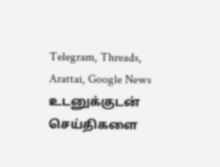Telegram, Threads, Arattai, Google News
உடனுக்குடன் செய்திகளை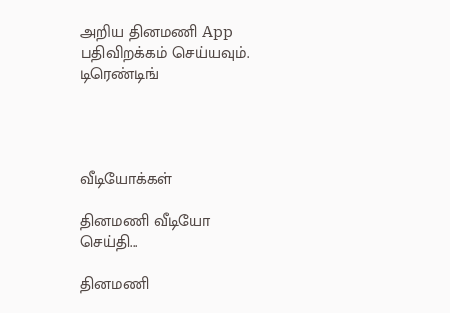அறிய தினமணி App பதிவிறக்கம் செய்யவும்.
டிரெண்டிங்




வீடியோக்கள்

தினமணி வீடியோ செய்தி...

தினமணி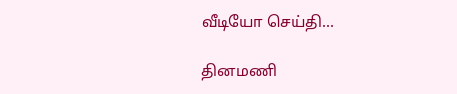வீடியோ செய்தி...

தினமணி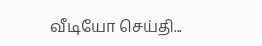வீடியோ செய்தி...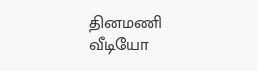தினமணி வீடியோ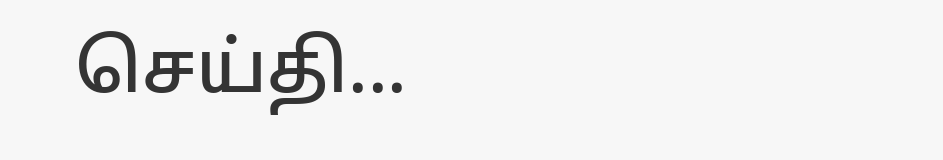செய்தி...